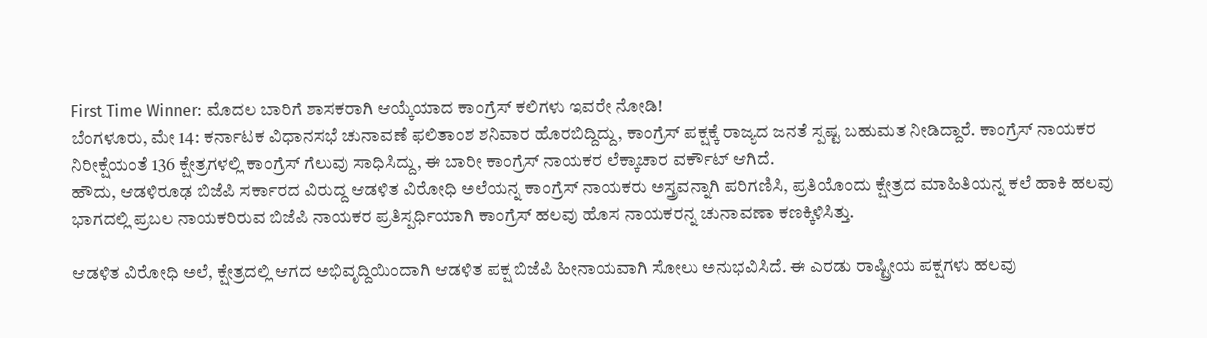First Time Winner: ಮೊದಲ ಬಾರಿಗೆ ಶಾಸಕರಾಗಿ ಆಯ್ಕೆಯಾದ ಕಾಂಗ್ರೆಸ್ ಕಲಿಗಳು ಇವರೇ ನೋಡಿ!
ಬೆಂಗಳೂರು, ಮೇ 14: ಕರ್ನಾಟಕ ವಿಧಾನಸಭೆ ಚುನಾವಣೆ ಫಲಿತಾಂಶ ಶನಿವಾರ ಹೊರಬಿದ್ದಿದ್ದು, ಕಾಂಗ್ರೆಸ್ ಪಕ್ಷಕ್ಕೆ ರಾಜ್ಯದ ಜನತೆ ಸ್ಪಷ್ಟ ಬಹುಮತ ನೀಡಿದ್ದಾರೆ. ಕಾಂಗ್ರೆಸ್ ನಾಯಕರ ನಿರೀಕ್ಷೆಯಂತೆ 136 ಕ್ಷೇತ್ರಗಳಲ್ಲಿ ಕಾಂಗ್ರೆಸ್ ಗೆಲುವು ಸಾಧಿಸಿದ್ದು, ಈ ಬಾರೀ ಕಾಂಗ್ರೆಸ್ ನಾಯಕರ ಲೆಕ್ಕಾಚಾರ ವರ್ಕೌಟ್ ಆಗಿದೆ.
ಹೌದು, ಆಡಳಿರೂಢ ಬಿಜೆಪಿ ಸರ್ಕಾರದ ವಿರುದ್ದ ಆಡಳಿತ ವಿರೋಧಿ ಅಲೆಯನ್ನ ಕಾಂಗ್ರೆಸ್ ನಾಯಕರು ಅಸ್ತ್ರವನ್ನಾಗಿ ಪರಿಗಣಿಸಿ, ಪ್ರತಿಯೊಂದು ಕ್ಷೇತ್ರದ ಮಾಹಿತಿಯನ್ನ ಕಲೆ ಹಾಕಿ ಹಲವು ಭಾಗದಲ್ಲಿ ಪ್ರಬಲ ನಾಯಕರಿರುವ ಬಿಜೆಪಿ ನಾಯಕರ ಪ್ರತಿಸ್ಪರ್ಧಿಯಾಗಿ ಕಾಂಗ್ರೆಸ್ ಹಲವು ಹೊಸ ನಾಯಕರನ್ನ ಚುನಾವಣಾ ಕಣಕ್ಕಿಳಿಸಿತ್ತು.

ಆಡಳಿತ ವಿರೋಧಿ ಅಲೆ, ಕ್ಷೇತ್ರದಲ್ಲಿ ಆಗದ ಅಭಿವೃದ್ದಿಯಿಂದಾಗಿ ಆಡಳಿತ ಪಕ್ಷ ಬಿಜೆಪಿ ಹೀನಾಯವಾಗಿ ಸೋಲು ಅನುಭವಿಸಿದೆ. ಈ ಎರಡು ರಾಷ್ಟ್ರೀಯ ಪಕ್ಷಗಳು ಹಲವು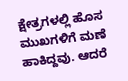ಕ್ಷೇತ್ರಗಳಲ್ಲಿ ಹೊಸ ಮುಖಗಳಿಗೆ ಮಣೆ ಹಾಕಿದ್ದವು. ಆದರೆ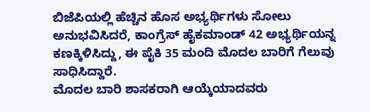ಬಿಜೆಪಿಯಲ್ಲಿ ಹೆಚ್ಚಿನ ಹೊಸ ಅಭ್ಯರ್ಥಿಗಳು ಸೋಲು ಅನುಭವಿಸಿದರೆ, ಕಾಂಗ್ರೆಸ್ ಹೈಕಮಾಂಡ್ 42 ಅಭ್ಯರ್ಥಿಯನ್ನ ಕಣಕ್ಕಿಳಿಸಿದ್ದು, ಈ ಪೈಕಿ 35 ಮಂದಿ ಮೊದಲ ಬಾರಿಗೆ ಗೆಲುವು ಸಾಧಿಸಿದ್ದಾರೆ.
ಮೊದಲ ಬಾರಿ ಶಾಸಕರಾಗಿ ಆಯ್ಕೆಯಾದವರು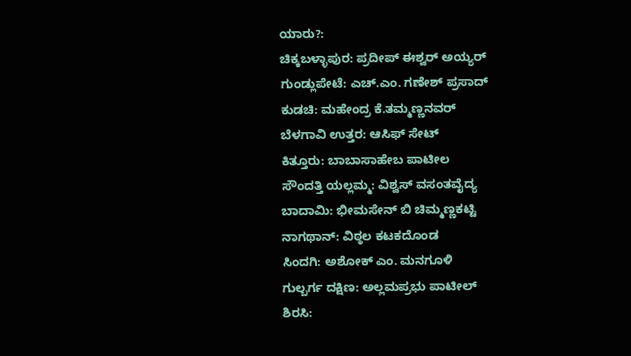ಯಾರು?:
ಚಿಕ್ಕಬಳ್ಳಾಪುರ: ಪ್ರದೀಪ್ ಈಶ್ವರ್ ಅಯ್ಯರ್
ಗುಂಡ್ಲುಪೇಟೆ: ಎಚ್.ಎಂ. ಗಣೇಶ್ ಪ್ರಸಾದ್
ಕುಡಚಿ: ಮಹೇಂದ್ರ ಕೆ.ತಮ್ಮಣ್ಣನವರ್
ಬೆಳಗಾವಿ ಉತ್ತರ: ಆಸಿಫ್ ಸೇಟ್
ಕಿತ್ತೂರು: ಬಾಬಾಸಾಹೇಬ ಪಾಟೀಲ
ಸೌಂದತ್ತಿ ಯಲ್ಲಮ್ಮ: ವಿಶ್ವಸ್ ವಸಂತವೈದ್ಯ
ಬಾದಾಮಿ: ಭೀಮಸೇನ್ ಬಿ ಚಿಮ್ಮಣ್ಣಕಟ್ಟಿ
ನಾಗಥಾನ್: ವಿಠ್ಠಲ ಕಟಕದೊಂಡ
ಸಿಂದಗಿ: ಅಶೋಕ್ ಎಂ. ಮನಗೂಳಿ
ಗುಲ್ಬರ್ಗ ದಕ್ಷಿಣ: ಅಲ್ಲಮಪ್ರಭು ಪಾಟೀಲ್
ಶಿರಸಿ: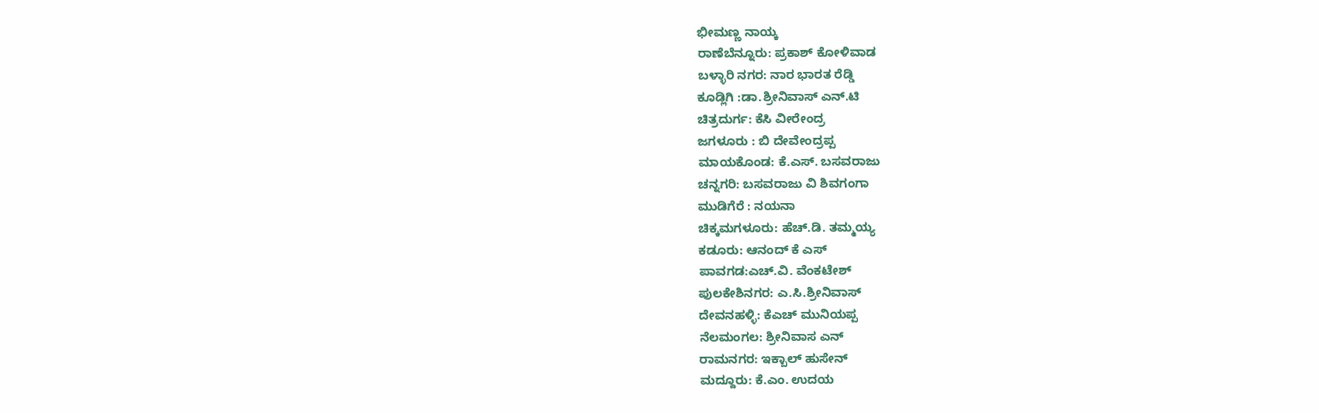ಭೀಮಣ್ಣ ನಾಯ್ಕ
ರಾಣೆಬೆನ್ನೂರು: ಪ್ರಕಾಶ್ ಕೋಳಿವಾಡ
ಬಳ್ಳಾರಿ ನಗರ: ನಾರ ಭಾರತ ರೆಡ್ಡಿ
ಕೂಡ್ಲಿಗಿ :ಡಾ.ಶ್ರೀನಿವಾಸ್ ಎನ್.ಟಿ
ಚಿತ್ರದುರ್ಗ: ಕೆಸಿ ವೀರೇಂದ್ರ
ಜಗಳೂರು : ಬಿ ದೇವೇಂದ್ರಪ್ಪ
ಮಾಯಕೊಂಡ: ಕೆ.ಎಸ್. ಬಸವರಾಜು
ಚನ್ನಗರಿ: ಬಸವರಾಜು ವಿ ಶಿವಗಂಗಾ
ಮುಡಿಗೆರೆ : ನಯನಾ
ಚಿಕ್ಕಮಗಳೂರು: ಹೆಚ್.ಡಿ. ತಮ್ಮಯ್ಯ
ಕಡೂರು: ಆನಂದ್ ಕೆ ಎಸ್
ಪಾವಗಡ:ಎಚ್.ವಿ. ವೆಂಕಟೇಶ್
ಪುಲಕೇಶಿನಗರ: ಎ.ಸಿ.ಶ್ರೀನಿವಾಸ್
ದೇವನಹಳ್ಳಿ: ಕೆಎಚ್ ಮುನಿಯಪ್ಪ
ನೆಲಮಂಗಲ: ಶ್ರೀನಿವಾಸ ಎನ್
ರಾಮನಗರ: ಇಕ್ಬಾಲ್ ಹುಸೇನ್
ಮದ್ದೂರು: ಕೆ.ಎಂ. ಉದಯ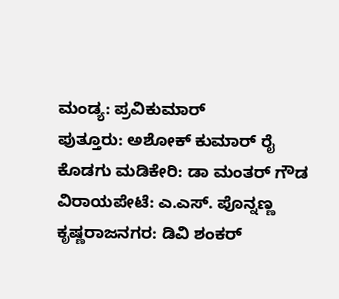ಮಂಡ್ಯ: ಪ್ರವಿಕುಮಾರ್
ಪುತ್ತೂರು: ಅಶೋಕ್ ಕುಮಾರ್ ರೈ
ಕೊಡಗು ಮಡಿಕೇರಿ: ಡಾ ಮಂತರ್ ಗೌಡ
ವಿರಾಯಪೇಟೆ: ಎ.ಎಸ್. ಪೊನ್ನಣ್ಣ
ಕೃಷ್ಣರಾಜನಗರ: ಡಿವಿ ಶಂಕರ್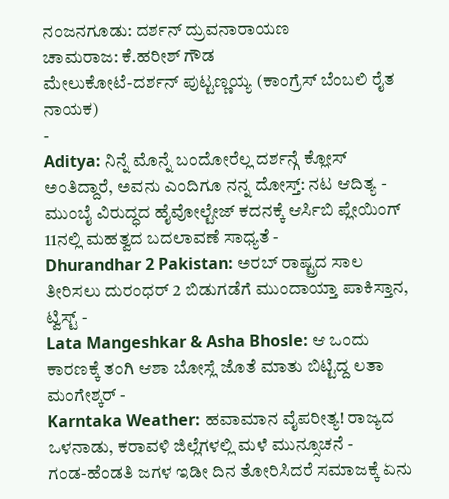ನಂಜನಗೂಡು: ದರ್ಶನ್ ದ್ರುವನಾರಾಯಣ
ಚಾಮರಾಜ: ಕೆ.ಹರೀಶ್ ಗೌಡ
ಮೇಲುಕೋಟೆ-ದರ್ಶನ್ ಪುಟ್ಟಣ್ಣಯ್ಯ (ಕಾಂಗ್ರೆಸ್ ಬೆಂಬಲಿ ರೈತ ನಾಯಕ)
-
Aditya: ನಿನ್ನೆ ಮೊನ್ನೆ ಬಂದೋರೆಲ್ಲ ದರ್ಶನ್ಗೆ ಕ್ಲೋಸ್ ಅಂತಿದ್ದಾರೆ, ಅವನು ಎಂದಿಗೂ ನನ್ನ ದೋಸ್ತ್: ನಟ ಆದಿತ್ಯ -
ಮುಂಬೈ ವಿರುದ್ಧದ ಹೈವೋಲ್ಟೇಜ್ ಕದನಕ್ಕೆ ಆರ್ಸಿಬಿ ಪ್ಲೇಯಿಂಗ್ 11ನಲ್ಲಿ ಮಹತ್ವದ ಬದಲಾವಣೆ ಸಾಧ್ಯತೆ -
Dhurandhar 2 Pakistan: ಅರಬ್ ರಾಷ್ಟ್ರದ ಸಾಲ ತೀರಿಸಲು ದುರಂಧರ್ 2 ಬಿಡುಗಡೆಗೆ ಮುಂದಾಯ್ತಾ ಪಾಕಿಸ್ತಾನ, ಟ್ವಿಸ್ಟ್ -
Lata Mangeshkar & Asha Bhosle: ಆ ಒಂದು ಕಾರಣಕ್ಕೆ ತಂಗಿ ಆಶಾ ಬೋಸ್ಲೆ ಜೊತೆ ಮಾತು ಬಿಟ್ಟಿದ್ದ ಲತಾ ಮಂಗೇಶ್ಕರ್ -
Karntaka Weather: ಹವಾಮಾನ ವೈಪರೀತ್ಯ! ರಾಜ್ಯದ ಒಳನಾಡು, ಕರಾವಳಿ ಜಿಲ್ಲೆಗಳಲ್ಲಿ ಮಳೆ ಮುನ್ಸೂಚನೆ -
ಗಂಡ-ಹೆಂಡತಿ ಜಗಳ ಇಡೀ ದಿನ ತೋರಿಸಿದರೆ ಸಮಾಜಕ್ಕೆ ಏನು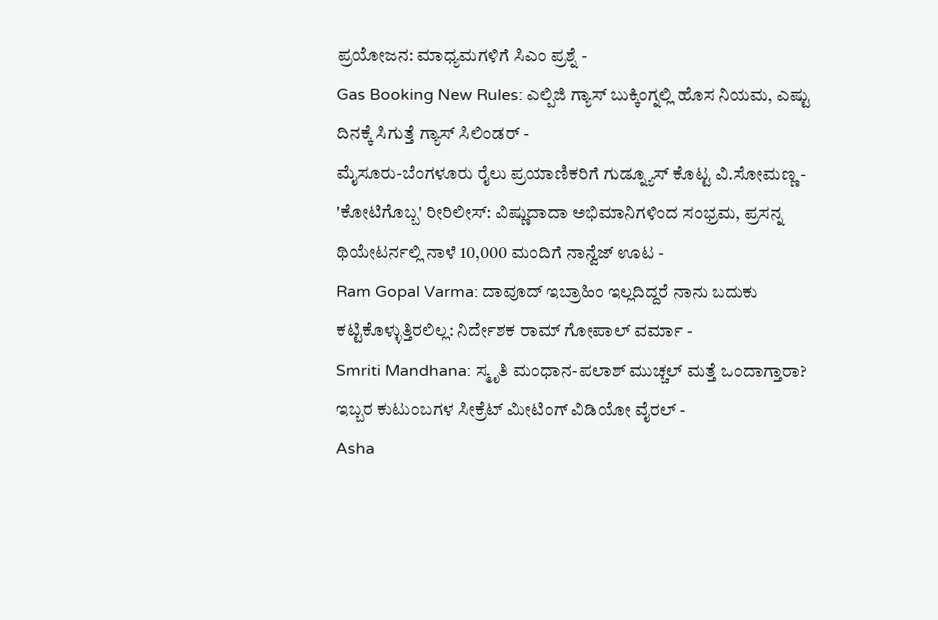ಪ್ರಯೋಜನ: ಮಾಧ್ಯಮಗಳಿಗೆ ಸಿಎಂ ಪ್ರಶ್ನೆ -
Gas Booking New Rules: ಎಲ್ಪಿಜಿ ಗ್ಯಾಸ್ ಬುಕ್ಕಿಂಗ್ನಲ್ಲಿ ಹೊಸ ನಿಯಮ, ಎಷ್ಟು ದಿನಕ್ಕೆ ಸಿಗುತ್ತೆ ಗ್ಯಾಸ್ ಸಿಲಿಂಡರ್ -
ಮೈಸೂರು-ಬೆಂಗಳೂರು ರೈಲು ಪ್ರಯಾಣಿಕರಿಗೆ ಗುಡ್ನ್ಯೂಸ್ ಕೊಟ್ಟ ವಿ.ಸೋಮಣ್ಣ -
'ಕೋಟಿಗೊಬ್ಬ' ರೀರಿಲೀಸ್: ವಿಷ್ಣುದಾದಾ ಅಭಿಮಾನಿಗಳಿಂದ ಸಂಭ್ರಮ, ಪ್ರಸನ್ನ ಥಿಯೇಟರ್ನಲ್ಲಿ ನಾಳೆ 10,000 ಮಂದಿಗೆ ನಾನ್ವೆಜ್ ಊಟ -
Ram Gopal Varma: ದಾವೂದ್ ಇಬ್ರಾಹಿಂ ಇಲ್ಲದಿದ್ದರೆ ನಾನು ಬದುಕು ಕಟ್ಟಿಕೊಳ್ಳುತ್ತಿರಲಿಲ್ಲ: ನಿರ್ದೇಶಕ ರಾಮ್ ಗೋಪಾಲ್ ವರ್ಮಾ -
Smriti Mandhana: ಸ್ಮೃತಿ ಮಂಧಾನ-ಪಲಾಶ್ ಮುಚ್ಚಲ್ ಮತ್ತೆ ಒಂದಾಗ್ತಾರಾ? ಇಬ್ಬರ ಕುಟುಂಬಗಳ ಸೀಕ್ರೆಟ್ ಮೀಟಿಂಗ್ ವಿಡಿಯೋ ವೈರಲ್ -
Asha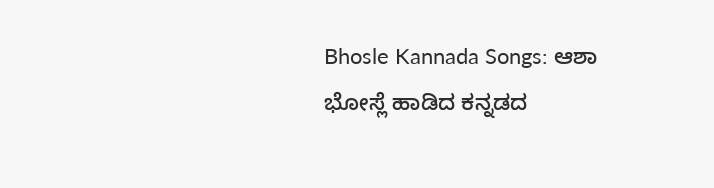Bhosle Kannada Songs: ಆಶಾ ಭೋಸ್ಲೆ ಹಾಡಿದ ಕನ್ನಡದ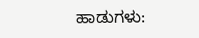ಹಾಡುಗಳು: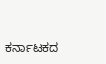ಕರ್ನಾಟಕದ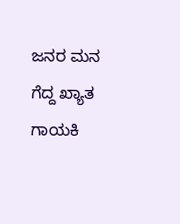ಜನರ ಮನ ಗೆದ್ದ ಖ್ಯಾತ ಗಾಯಕಿ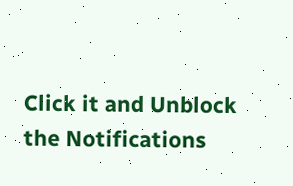Click it and Unblock the Notifications